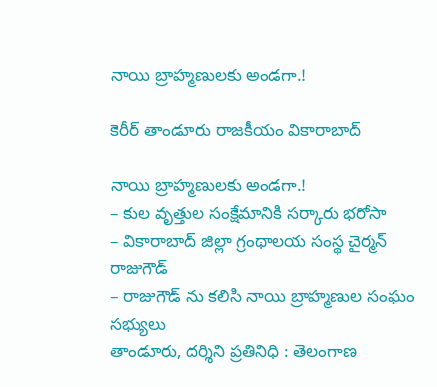నాయి బ్రాహ్మణులకు అండగా.!

కెరీర్ తాండూరు రాజకీయం వికారాబాద్

నాయి బ్రాహ్మణులకు అండగా.!
– కుల వృత్తుల సంక్షేమానికి సర్కారు భరోసా
– వికారాబాద్ జిల్లా గ్రంథాలయ సంస్థ చైర్మన్ రాజుగౌడ్
– రాజుగౌడ్ ను కలిసి నాయి బ్రాహ్మణుల సంఘం సభ్యులు
తాండూరు, దర్శిని ప్రతినిధి : తెలంగాణ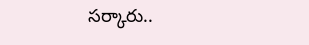సర్కారు..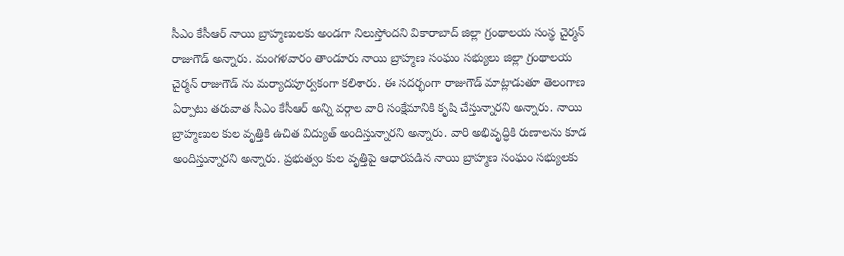సీఎం కేసీఆర్ నాయి బ్రాహ్మణులకు అండగా నిలుస్తోందని వికారాబాద్ జిల్లా గ్రంథాలయ సంస్థ చైర్మన్ రాజుగౌడ్ అన్నారు. మంగళవారం తాండూరు నాయి బ్రాహ్మణ సంఘం సభ్యులు జిల్లా గ్రంథాలయ చైర్మన్ రాజుగౌడ్ ను మర్యాదపూర్వకంగా కలిశారు. ఈ సదర్భంగా రాజుగౌడ్ మాట్లాడుతూ తెలంగాణ ఏర్పాటు తరువాత సీఎం కేసీఆర్ అన్ని వర్గాల వారి సంక్షేమానికి కృషి చేస్తున్నారని అన్నారు. నాయి బ్రాహ్మణుల కుల వృత్తికి ఉచిత విద్యుత్ అందిస్తున్నారని అన్నారు. వారి అభివృద్ధికి రుణాలను కూడ అందిస్తున్నారని అన్నారు. ప్రభుత్వం కుల వృత్తిపై ఆధారపడిన నాయి బ్రాహ్మణ సంఘం సభ్యులకు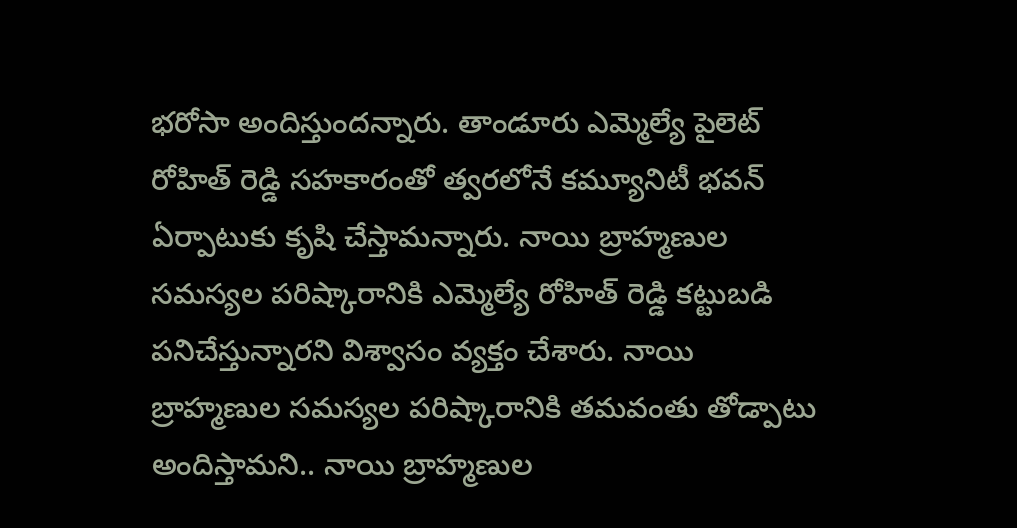భరోసా అందిస్తుందన్నారు. తాండూరు ఎమ్మెల్యే పైలెట్ రోహిత్ రెడ్డి సహకారంతో త్వరలోనే కమ్యూనిటీ భవన్ ఏర్పాటుకు కృషి చేస్తామన్నారు. నాయి బ్రాహ్మణుల సమస్యల పరిష్కారానికి ఎమ్మెల్యే రోహిత్ రెడ్డి కట్టుబడి పనిచేస్తున్నారని విశ్వాసం వ్యక్తం చేశారు. నాయి బ్రాహ్మణుల సమస్యల పరిష్కారానికి తమవంతు తోడ్పాటు అందిస్తామని.. నాయి బ్రాహ్మణుల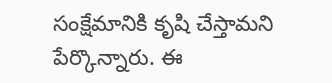సంక్షేమానికి కృషి చేస్తామని పేర్కొన్నారు. ఈ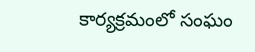కార్యక్రమంలో సంఘం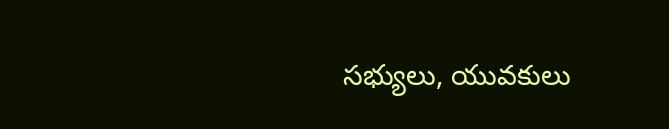సభ్యులు, యువకులు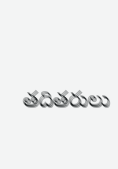తదితరులు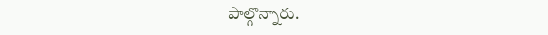పాల్గొన్నారు.